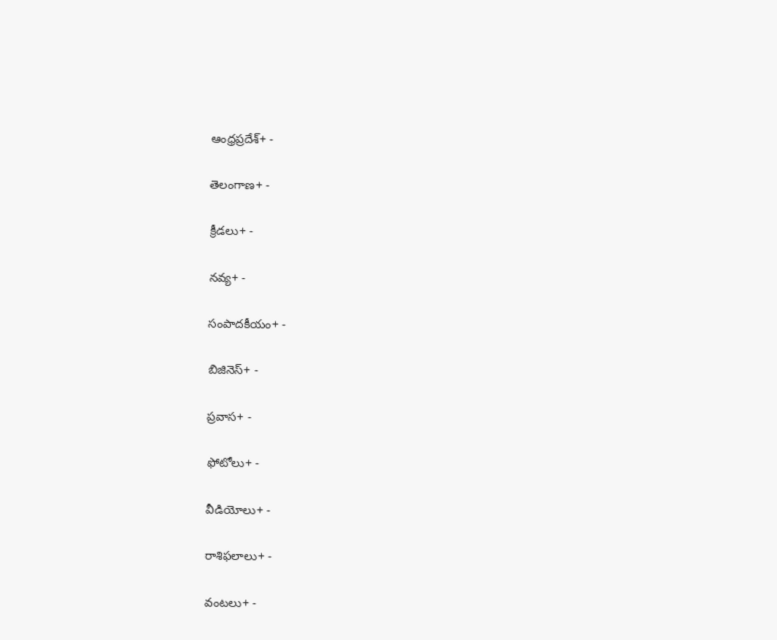ఆంధ్రప్రదేశ్+ -

తెలంగాణ+ -

క్రీడలు+ -

నవ్య+ -

సంపాదకీయం+ -

బిజినెస్+ -

ప్రవాస+ -

ఫోటోలు+ -

వీడియోలు+ -

రాశిఫలాలు+ -

వంటలు+ -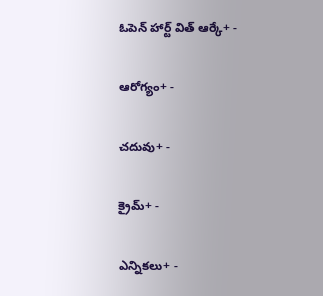ఓపెన్ హార్ట్ విత్ ఆర్కే+ -

ఆరోగ్యం+ -

చదువు+ -

క్రైమ్+ -

ఎన్నికలు+ -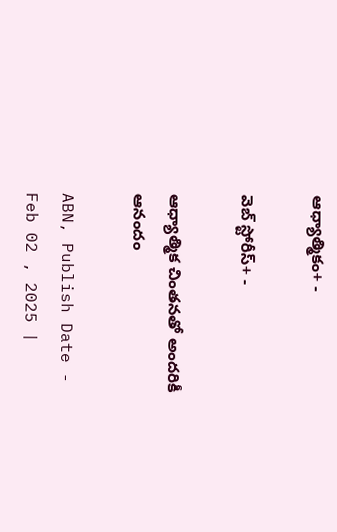ఆధ్యాత్మికం+ -

వెబ్ స్టోరీస్+ -

ఆధ్యాత్మిక చింతనతో అందరికీ ఆనందం

ABN, Publish Date - Feb 02 , 2025 |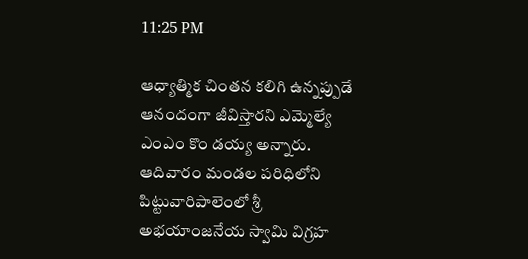11:25 PM

ఆధ్యాత్మిక చింతన కలిగి ఉన్నప్పుడే ఆనందంగా జీవిస్తారని ఎమ్మెల్యే ఎంఎం కొం డయ్య అన్నారు. ఆదివారం మండల పరిధిలోని పిట్టువారిపాలెంలో శ్రీ అభయాంజనేయ స్వామి విగ్రహ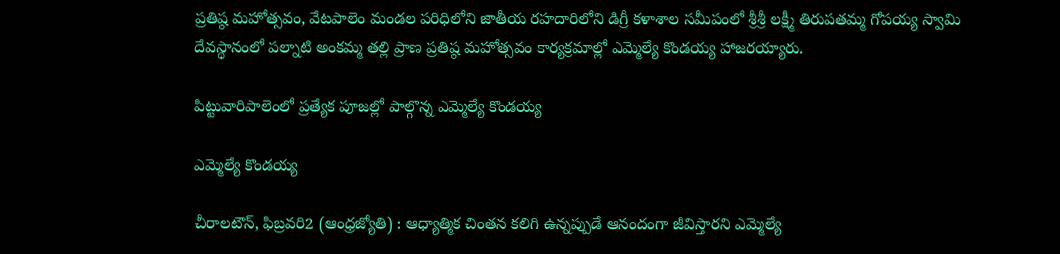ప్రతిష్ఠ మహోత్సవం, వేటపాలెం మండల పరిధిలోని జాతీయ రహదారిలోని డిగ్రీ కళాశాల సమీపంలో శ్రీశ్రీ లక్ష్మీ తిరుపతమ్మ గోపయ్య స్వామి దేవస్థానంలో పల్నాటి అంకమ్మ తల్లి ప్రాణ ప్రతిష్ఠ మహోత్సవం కార్యక్రమాల్లో ఎమ్మెల్యే కొండయ్య హాజరయ్యారు.

పిట్టువారిపాలెంలో ప్రత్యేక పూజల్లో పాల్గొన్న ఎమ్మెల్యే కొండయ్య

ఎమ్మెల్యే కొండయ్య

చీరాలటౌన్‌, ఫిబ్రవరి2 (ఆంధ్రజ్యోతి) : ఆధ్యాత్మిక చింతన కలిగి ఉన్నప్పుడే ఆనందంగా జీవిస్తారని ఎమ్మెల్యే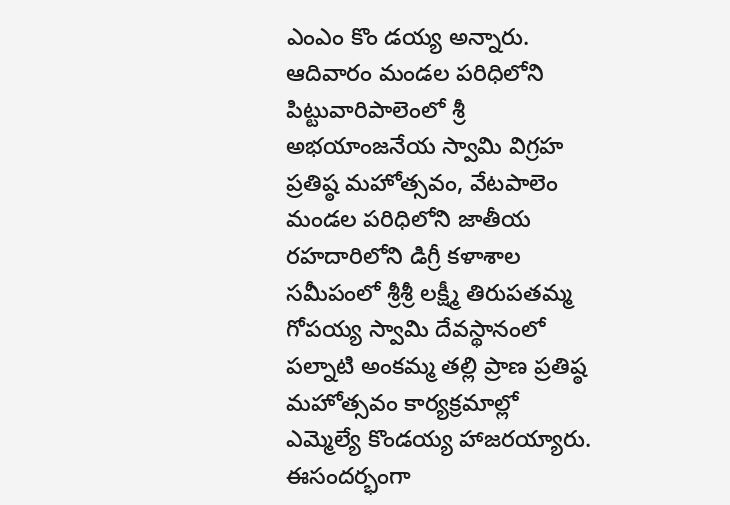ఎంఎం కొం డయ్య అన్నారు. ఆదివారం మండల పరిధిలోని పిట్టువారిపాలెంలో శ్రీ అభయాంజనేయ స్వామి విగ్రహ ప్రతిష్ఠ మహోత్సవం, వేటపాలెం మండల పరిధిలోని జాతీయ రహదారిలోని డిగ్రీ కళాశాల సమీపంలో శ్రీశ్రీ లక్ష్మీ తిరుపతమ్మ గోపయ్య స్వామి దేవస్థానంలో పల్నాటి అంకమ్మ తల్లి ప్రాణ ప్రతిష్ఠ మహోత్సవం కార్యక్రమాల్లో ఎమ్మెల్యే కొండయ్య హాజరయ్యారు. ఈసందర్భంగా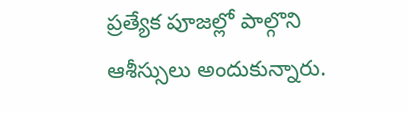ప్రత్యేక పూజల్లో పాల్గొని ఆశీస్సులు అందుకున్నారు.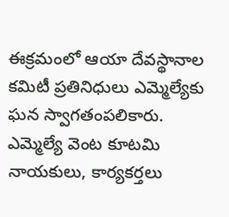ఈక్రమంలో ఆయా దేవస్థానాల కమిటీ ప్రతినిధులు ఎమ్మెల్యేకు ఘన స్వాగతంపలికారు. ఎమ్మెల్యే వెంట కూటమి నాయకులు, కార్యకర్తలు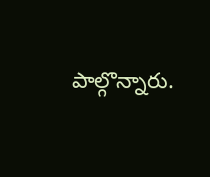పాల్గొన్నారు.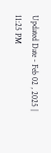Updated Date - Feb 02 , 2025 | 11:25 PM